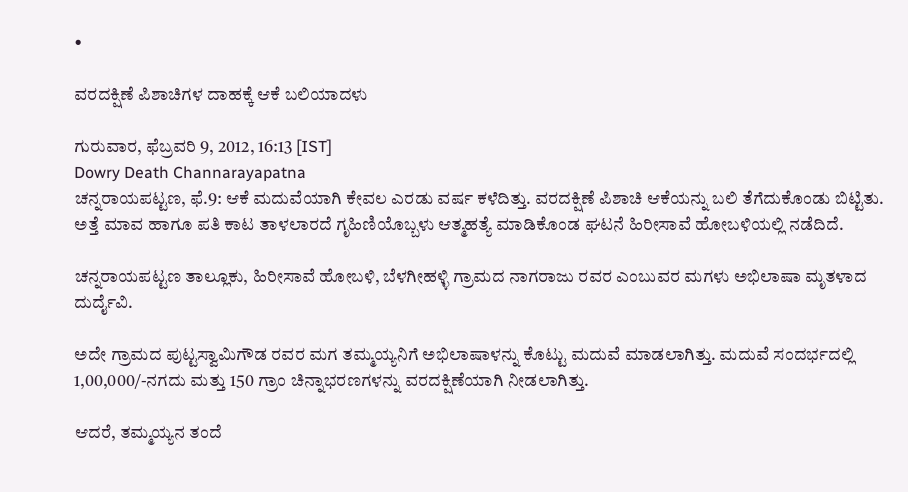•

ವರದಕ್ಷಿಣೆ ಪಿಶಾಚಿಗಳ ದಾಹಕ್ಕೆ ಆಕೆ ಬಲಿಯಾದಳು

ಗುರುವಾರ, ಫೆಬ್ರವರಿ 9, 2012, 16:13 [IST]
Dowry Death Channarayapatna
ಚನ್ನರಾಯಪಟ್ಟಣ, ಫೆ.9: ಆಕೆ ಮದುವೆಯಾಗಿ ಕೇವಲ ಎರಡು ವರ್ಷ ಕಳೆದಿತ್ತು. ವರದಕ್ಷಿಣೆ ಪಿಶಾಚಿ ಆಕೆಯನ್ನು ಬಲಿ ತೆಗೆದುಕೊಂಡು ಬಿಟ್ಟಿತು. ಅತ್ತೆ ಮಾವ ಹಾಗೂ ಪತಿ ಕಾಟ ತಾಳಲಾರದೆ ಗೃಹಿಣಿಯೊಬ್ಬಳು ಆತ್ಮಹತ್ಯೆ ಮಾಡಿಕೊಂಡ ಘಟನೆ ಹಿರೀಸಾವೆ ಹೋಬಳಿಯಲ್ಲಿ ನಡೆದಿದೆ.

ಚನ್ನರಾಯಪಟ್ಟಣ ತಾಲ್ಲೂಕು, ಹಿರೀಸಾವೆ ಹೋಬಳಿ, ಬೆಳಗೀಹಳ್ಳಿ ಗ್ರಾಮದ ನಾಗರಾಜು ರವರ ಎಂಬುವರ ಮಗಳು ಅಭಿಲಾಷಾ ಮೃತಳಾದ ದುರ್ದೈವಿ.

ಅದೇ ಗ್ರಾಮದ ಪುಟ್ಟಸ್ವಾಮಿಗೌಡ ರವರ ಮಗ ತಮ್ಮಯ್ಯನಿಗೆ ಅಭಿಲಾಷಾಳನ್ನು ಕೊಟ್ಟು ಮದುವೆ ಮಾಡಲಾಗಿತ್ತು. ಮದುವೆ ಸಂದರ್ಭದಲ್ಲಿ 1,00,000/-ನಗದು ಮತ್ತು 150 ಗ್ರಾಂ ಚಿನ್ನಾಭರಣಗಳನ್ನು ವರದಕ್ಷಿಣೆಯಾಗಿ ನೀಡಲಾಗಿತ್ತು.

ಆದರೆ, ತಮ್ಮಯ್ಯನ ತಂದೆ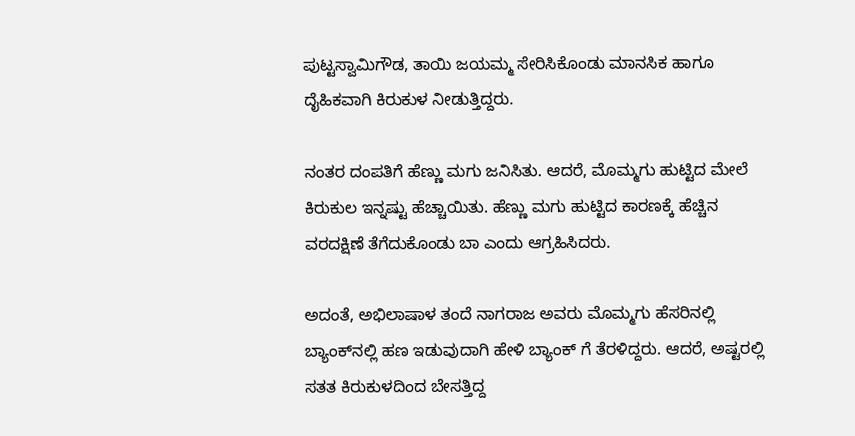ಪುಟ್ಟಸ್ವಾಮಿಗೌಡ, ತಾಯಿ ಜಯಮ್ಮ ಸೇರಿಸಿಕೊಂಡು ಮಾನಸಿಕ ಹಾಗೂ ದೈಹಿಕವಾಗಿ ಕಿರುಕುಳ ನೀಡುತ್ತಿದ್ದರು.

ನಂತರ ದಂಪತಿಗೆ ಹೆಣ್ಣು ಮಗು ಜನಿಸಿತು. ಆದರೆ, ಮೊಮ್ಮಗು ಹುಟ್ಟಿದ ಮೇಲೆ ಕಿರುಕುಲ ಇನ್ನಷ್ಟು ಹೆಚ್ಚಾಯಿತು. ಹೆಣ್ಣು ಮಗು ಹುಟ್ಟಿದ ಕಾರಣಕ್ಕೆ ಹೆಚ್ಚಿನ ವರದಕ್ಷಿಣೆ ತೆಗೆದುಕೊಂಡು ಬಾ ಎಂದು ಆಗ್ರಹಿಸಿದರು.

ಅದಂತೆ, ಅಭಿಲಾಷಾಳ ತಂದೆ ನಾಗರಾಜ ಅವರು ಮೊಮ್ಮಗು ಹೆಸರಿನಲ್ಲಿ ಬ್ಯಾಂಕ್‌ನಲ್ಲಿ ಹಣ ಇಡುವುದಾಗಿ ಹೇಳಿ ಬ್ಯಾಂಕ್ ಗೆ ತೆರಳಿದ್ದರು. ಆದರೆ, ಅಷ್ಟರಲ್ಲಿ ಸತತ ಕಿರುಕುಳದಿಂದ ಬೇಸತ್ತಿದ್ದ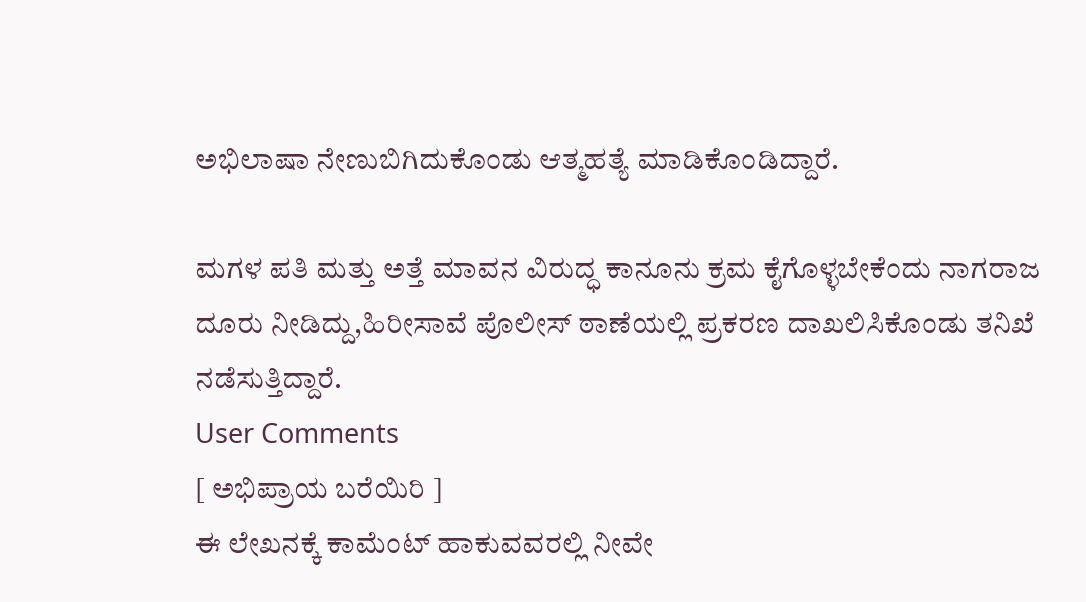ಅಭಿಲಾಷಾ ನೇಣುಬಿಗಿದುಕೊಂಡು ಆತ್ಮಹತ್ಯೆ ಮಾಡಿಕೊಂಡಿದ್ದಾರೆ.

ಮಗಳ ಪತಿ ಮತ್ತು ಅತ್ತೆ ಮಾವನ ವಿರುದ್ಧ ಕಾನೂನು ಕ್ರಮ ಕೈಗೊಳ್ಳಬೇಕೆಂದು ನಾಗರಾಜ ದೂರು ನೀಡಿದ್ದು,ಹಿರೀಸಾವೆ ಪೊಲೀಸ್ ಠಾಣೆಯಲ್ಲಿ ಪ್ರಕರಣ ದಾಖಲಿಸಿಕೊಂಡು ತನಿಖೆ ನಡೆಸುತ್ತಿದ್ದಾರೆ.
User Comments
[ ಅಭಿಪ್ರಾಯ ಬರೆಯಿರಿ ]
ಈ ಲೇಖನಕ್ಕೆ ಕಾಮೆಂಟ್ ಹಾಕುವವರಲ್ಲಿ ನೀವೇ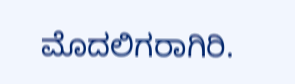ಮೊದಲಿಗರಾಗಿರಿ.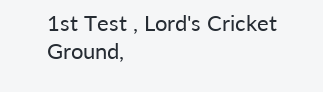1st Test , Lord's Cricket Ground,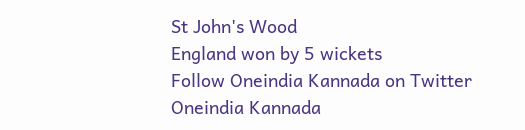St John's Wood
England won by 5 wickets
Follow Oneindia Kannada on Twitter
Oneindia Kannada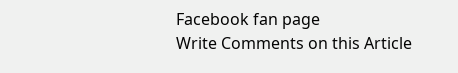Facebook fan page
Write Comments on this Article